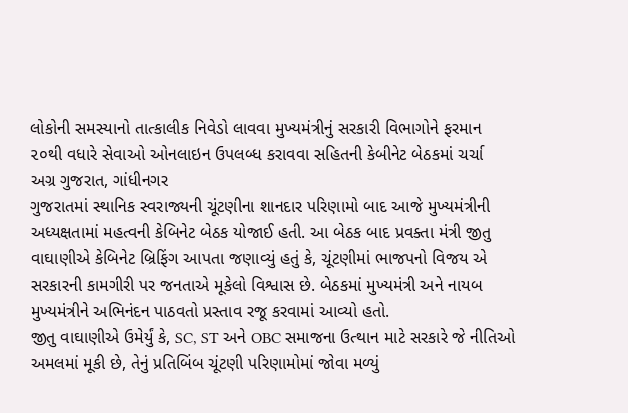લોકોની સમસ્યાનો તાત્કાલીક નિવેડો લાવવા મુખ્યમંત્રીનું સરકારી વિભાગોને ફરમાન
૨૦થી વધારે સેવાઓ ઓનલાઇન ઉપલબ્ધ કરાવવા સહિતની કેબીનેટ બેઠકમાં ચર્ચા
અગ્ર ગુજરાત, ગાંધીનગર
ગુજરાતમાં સ્થાનિક સ્વરાજ્યની ચૂંટણીના શાનદાર પરિણામો બાદ આજે મુખ્યમંત્રીની અધ્યક્ષતામાં મહત્વની કેબિનેટ બેઠક યોજાઈ હતી. આ બેઠક બાદ પ્રવક્તા મંત્રી જીતુ વાઘાણીએ કેબિનેટ બ્રિફિંગ આપતા જણાવ્યું હતું કે, ચૂંટણીમાં ભાજપનો વિજય એ સરકારની કામગીરી પર જનતાએ મૂકેલો વિશ્વાસ છે. બેઠકમાં મુખ્યમંત્રી અને નાયબ મુખ્યમંત્રીને અભિનંદન પાઠવતો પ્રસ્તાવ રજૂ કરવામાં આવ્યો હતો.
જીતુ વાઘાણીએ ઉમેર્યું કે, SC, ST અને OBC સમાજના ઉત્થાન માટે સરકારે જે નીતિઓ અમલમાં મૂકી છે, તેનું પ્રતિબિંબ ચૂંટણી પરિણામોમાં જોવા મળ્યું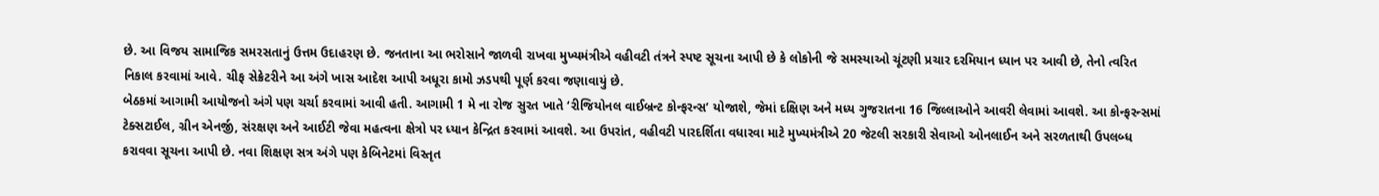છે. આ વિજય સામાજિક સમરસતાનું ઉત્તમ ઉદાહરણ છે. જનતાના આ ભરોસાને જાળવી રાખવા મુખ્યમંત્રીએ વહીવટી તંત્રને સ્પષ્ટ સૂચના આપી છે કે લોકોની જે સમસ્યાઓ ચૂંટણી પ્રચાર દરમિયાન ધ્યાન પર આવી છે, તેનો ત્વરિત નિકાલ કરવામાં આવે. ચીફ સેક્રેટરીને આ અંગે ખાસ આદેશ આપી અધૂરા કામો ઝડપથી પૂર્ણ કરવા જણાવાયું છે.
બેઠકમાં આગામી આયોજનો અંગે પણ ચર્ચા કરવામાં આવી હતી. આગામી 1 મે ના રોજ સુરત ખાતે ‘રીજિયોનલ વાઈબ્રન્ટ કોન્ફરન્સ’ યોજાશે, જેમાં દક્ષિણ અને મધ્ય ગુજરાતના 16 જિલ્લાઓને આવરી લેવામાં આવશે. આ કોન્ફરન્સમાં ટેક્સટાઈલ, ગ્રીન એનર્જી, સંરક્ષણ અને આઈટી જેવા મહત્વના ક્ષેત્રો પર ધ્યાન કેન્દ્રિત કરવામાં આવશે. આ ઉપરાંત, વહીવટી પારદર્શિતા વધારવા માટે મુખ્યમંત્રીએ 20 જેટલી સરકારી સેવાઓ ઓનલાઈન અને સરળતાથી ઉપલબ્ધ કરાવવા સૂચના આપી છે. નવા શિક્ષણ સત્ર અંગે પણ કેબિનેટમાં વિસ્તૃત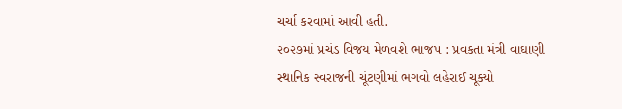ચર્ચા કરવામાં આવી હતી.
૨૦૨૭માં પ્રચંડ વિજય મેળવશે ભાજપ : પ્રવકતા મંત્રી વાઘાણી
સ્થાનિક સ્વરાજની ચૂંટણીમાં ભગવો લહેરાઈ ચૂક્યો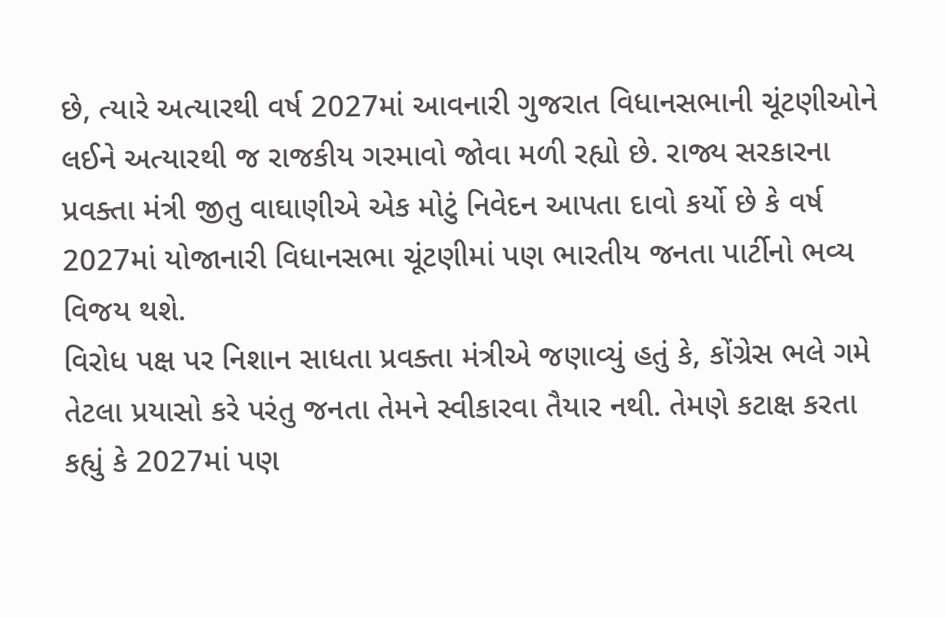છે, ત્યારે અત્યારથી વર્ષ 2027માં આવનારી ગુજરાત વિધાનસભાની ચૂંટણીઓને લઈને અત્યારથી જ રાજકીય ગરમાવો જોવા મળી રહ્યો છે. રાજ્ય સરકારના પ્રવક્તા મંત્રી જીતુ વાઘાણીએ એક મોટું નિવેદન આપતા દાવો કર્યો છે કે વર્ષ 2027માં યોજાનારી વિધાનસભા ચૂંટણીમાં પણ ભારતીય જનતા પાર્ટીનો ભવ્ય વિજય થશે.
વિરોધ પક્ષ પર નિશાન સાધતા પ્રવક્તા મંત્રીએ જણાવ્યું હતું કે, કોંગ્રેસ ભલે ગમે તેટલા પ્રયાસો કરે પરંતુ જનતા તેમને સ્વીકારવા તૈયાર નથી. તેમણે કટાક્ષ કરતા કહ્યું કે 2027માં પણ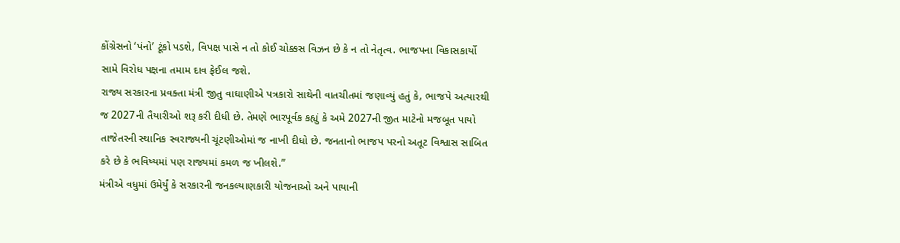કોંગ્રેસનો ‘પંનો’ ટૂંકો પડશે, વિપક્ષ પાસે ન તો કોઈ ચોક્કસ વિઝન છે કે ન તો નેતૃત્વ. ભાજપના વિકાસકાર્યો સામે વિરોધ પક્ષના તમામ દાવ ફેઈલ જશે.
રાજ્ય સરકારના પ્રવક્તા મંત્રી જીતુ વાઘાણીએ પત્રકારો સાથેની વાતચીતમાં જણાવ્યું હતું કે, ભાજપે અત્યારથી જ 2027ની તૈયારીઓ શરૂ કરી દીધી છે. તેમણે ભારપૂર્વક કહ્યું કે અમે 2027ની જીત માટેનો મજબૂત પાયો તાજેતરની સ્થાનિક સ્વરાજ્યની ચૂંટણીઓમાં જ નાખી દીધો છે. જનતાનો ભાજપ પરનો અતૂટ વિશ્વાસ સાબિત કરે છે કે ભવિષ્યમાં પણ રાજ્યમાં કમળ જ ખીલશે.”
મંત્રીએ વધુમાં ઉમેર્યું કે સરકારની જનકલ્યાણકારી યોજનાઓ અને પાયાની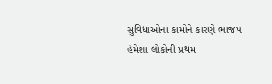સુવિધાઓના કામોને કારણે ભાજપ હંમેશા લોકોની પ્રથમ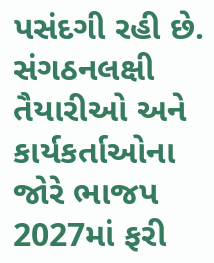પસંદગી રહી છે. સંગઠનલક્ષી તૈયારીઓ અને કાર્યકર્તાઓના જોરે ભાજપ 2027માં ફરી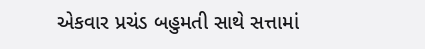એકવાર પ્રચંડ બહુમતી સાથે સત્તામાં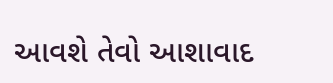આવશે તેવો આશાવાદ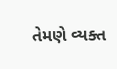તેમણે વ્યક્ત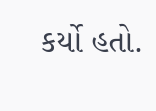કર્યો હતો.